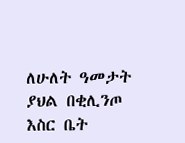ለሁለት ዓመታት ያህል በቂሊንጦ እስር ቤት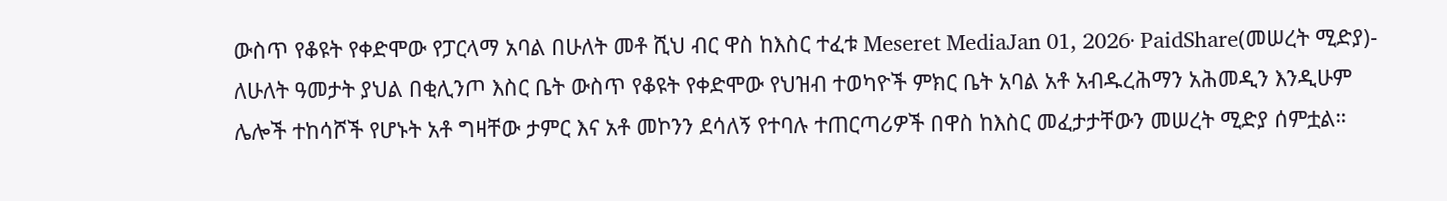ውስጥ የቆዩት የቀድሞው የፓርላማ አባል በሁለት መቶ ሺህ ብር ዋስ ከእስር ተፈቱ Meseret MediaJan 01, 2026∙ PaidShare(መሠረት ሚድያ)- ለሁለት ዓመታት ያህል በቂሊንጦ እስር ቤት ውስጥ የቆዩት የቀድሞው የህዝብ ተወካዮች ምክር ቤት አባል አቶ አብዱረሕማን አሕመዲን እንዲሁም ሌሎች ተከሳሾች የሆኑት አቶ ግዛቸው ታምር እና አቶ መኮንን ደሳለኝ የተባሉ ተጠርጣሪዎች በዋስ ከእስር መፈታታቸውን መሠረት ሚድያ ሰምቷል።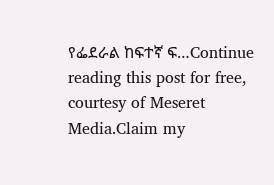የፌደራል ከፍተኛ ፍ…Continue reading this post for free, courtesy of Meseret Media.Claim my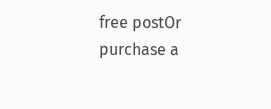free postOr purchase a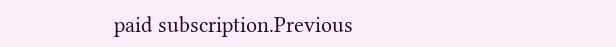paid subscription.Previous